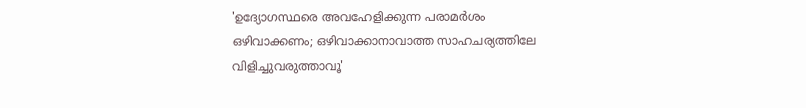'ഉദ്യോഗസ്ഥരെ അവഹേളിക്കുന്ന പരാമർശം ഒഴിവാക്കണം; ഒഴിവാക്കാനാവാത്ത സാഹചര്യത്തിലേ വിളിച്ചുവരുത്താവൂ'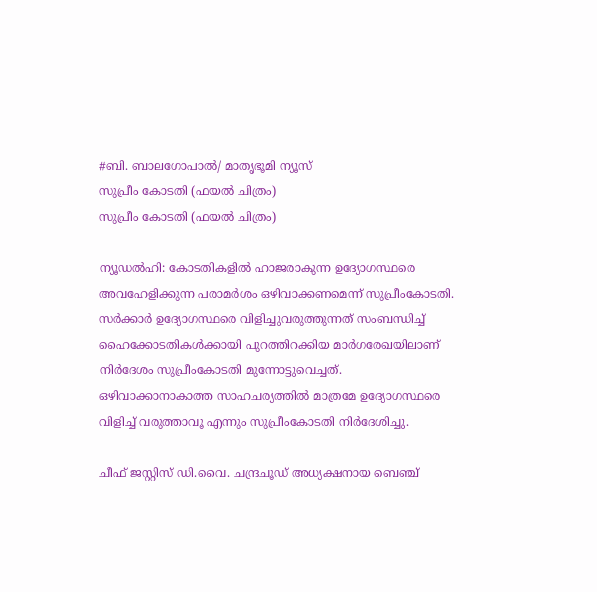#ബി. ബാലഗോപാല്‍/ മാതൃഭൂമി ന്യൂസ്
സുപ്രീം കോടതി (ഫയല്‍ ചിത്രം)
സുപ്രീം കോടതി (ഫയല്‍ ചിത്രം)

ന്യൂഡല്‍ഹി: കോടതികളില്‍ ഹാജരാകുന്ന ഉദ്യോഗസ്ഥരെ അവഹേളിക്കുന്ന പരാമര്‍ശം ഒഴിവാക്കണമെന്ന് സുപ്രീംകോടതി. സര്‍ക്കാര്‍ ഉദ്യോഗസ്ഥരെ വിളിച്ചുവരുത്തുന്നത് സംബന്ധിച്ച്  ഹൈക്കോടതികള്‍ക്കായി പുറത്തിറക്കിയ മാര്‍ഗരേഖയിലാണ് നിര്‍ദേശം സുപ്രീംകോടതി മുന്നോട്ടുവെച്ചത്. ഒഴിവാക്കാനാകാത്ത സാഹചര്യത്തില്‍ മാത്രമേ ഉദ്യോഗസ്ഥരെ വിളിച്ച് വരുത്താവൂ എന്നും സുപ്രീംകോടതി നിര്‍ദേശിച്ചു.

ചീഫ് ജസ്റ്റിസ് ഡി.വൈ. ചന്ദ്രചൂഡ് അധ്യക്ഷനായ ബെഞ്ച്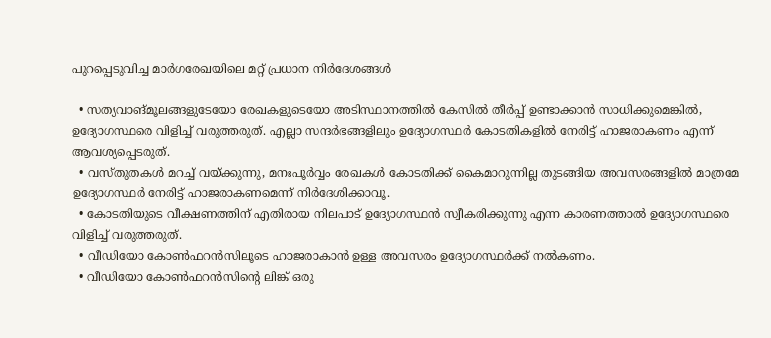പുറപ്പെടുവിച്ച മാര്‍ഗരേഖയിലെ മറ്റ് പ്രധാന നിര്‍ദേശങ്ങള്‍

  • സത്യവാങ്മൂലങ്ങളുടേയോ രേഖകളുടെയോ അടിസ്ഥാനത്തില്‍ കേസില്‍ തീര്‍പ്പ് ഉണ്ടാക്കാന്‍ സാധിക്കുമെങ്കില്‍, ഉദ്യോഗസ്ഥരെ വിളിച്ച് വരുത്തരുത്. എല്ലാ സന്ദര്‍ഭങ്ങളിലും ഉദ്യോഗസ്ഥര്‍ കോടതികളില്‍ നേരിട്ട് ഹാജരാകണം എന്ന് ആവശ്യപ്പെടരുത്.
  • വസ്തുതകള്‍ മറച്ച് വയ്ക്കുന്നു, മനഃപൂര്‍വ്വം രേഖകള്‍ കോടതിക്ക് കൈമാറുന്നില്ല തുടങ്ങിയ അവസരങ്ങളില്‍ മാത്രമേ ഉദ്യോഗസ്ഥര്‍ നേരിട്ട് ഹാജരാകണമെന്ന് നിര്‍ദേശിക്കാവൂ.
  • കോടതിയുടെ വീക്ഷണത്തിന് എതിരായ നിലപാട് ഉദ്യോഗസ്ഥന്‍ സ്വീകരിക്കുന്നു എന്ന കാരണത്താല്‍ ഉദ്യോഗസ്ഥരെ വിളിച്ച് വരുത്തരുത്.
  • വീഡിയോ കോണ്‍ഫറന്‍സിലൂടെ ഹാജരാകാന്‍ ഉള്ള അവസരം ഉദ്യോഗസ്ഥര്‍ക്ക് നല്‍കണം.
  • വീഡിയോ കോണ്‍ഫറന്‍സിന്റെ ലിങ്ക് ഒരു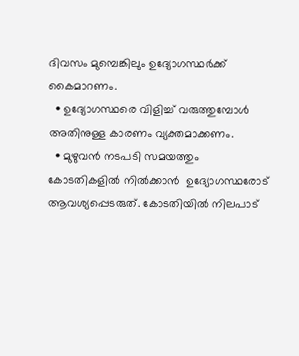ദിവസം മുമ്പെങ്കിലും ഉദ്യോഗസ്ഥര്‍ക്ക് കൈമാറണം.
  • ഉദ്യോഗസ്ഥരെ വിളിച്ച് വരുത്തുമ്പോള്‍ അതിനുള്ള കാരണം വ്യക്തമാക്കണം.
  • മുഴുവന്‍ നടപടി സമയത്തും  കോടതികളില്‍ നില്‍ക്കാന്‍  ഉദ്യോഗസ്ഥരോട് ആവശ്യപ്പെടരുത്. കോടതിയില്‍ നിലപാട്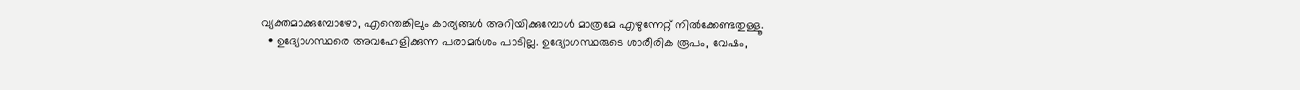വ്യക്തമാക്കുമ്പോഴോ, എന്തെങ്കിലും കാര്യങ്ങള്‍ അറിയിക്കുമ്പോള്‍ മാത്രമേ എഴുന്നേറ്റ് നില്‍ക്കേണ്ടതുള്ളൂ.
  • ഉദ്യോഗസ്ഥരെ അവഹേളിക്കുന്ന പരാമര്‍ശം പാടില്ല. ഉദ്യോഗസ്ഥരുടെ ശാരീരിക രൂപം, വേഷം,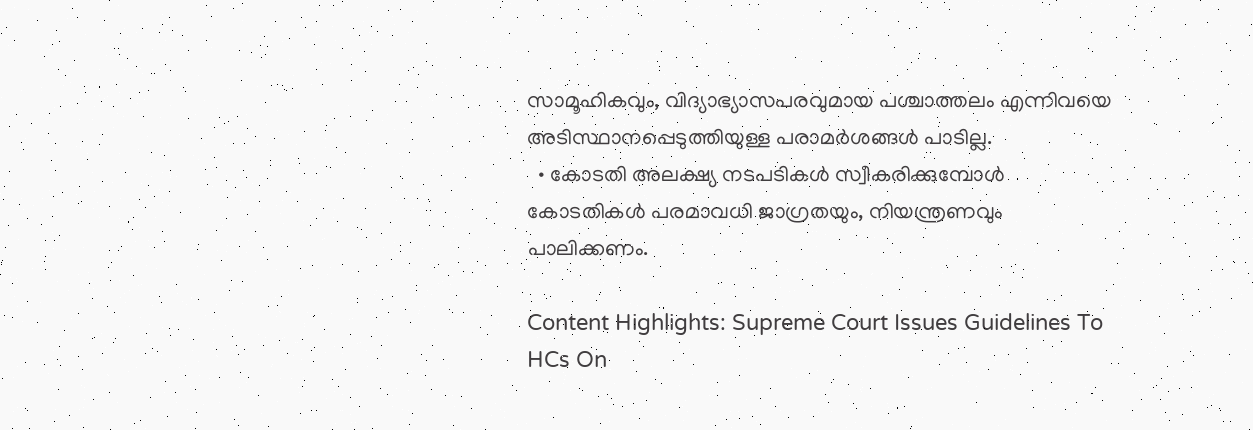സാമൂഹികവും, വിദ്യാഭ്യാസപരവുമായ പശ്ചാത്തലം എന്നിവയെ അടിസ്ഥാനപ്പെടുത്തിയുള്ള പരാമര്‍ശങ്ങള്‍ പാടില്ല.
  • കോടതി അലക്ഷ്യ നടപടികള്‍ സ്വീകരിക്കുമ്പോള്‍ കോടതികള്‍ പരമാവധി ജാഗ്രതയും, നിയന്ത്രണവും പാലിക്കണം.

Content Highlights: Supreme Court Issues Guidelines To HCs On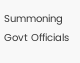Summoning Govt Officials